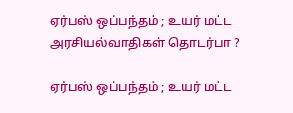ஏர்பஸ் ஒப்பந்தம் ; உயர் மட்ட அரசியல்வாதிகள் தொடர்பா ?

ஏர்பஸ் ஒப்பந்தம் ; உயர் மட்ட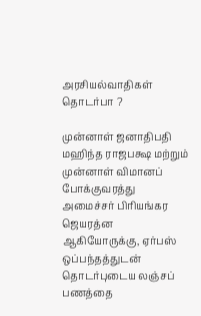அரசியல்வாதிகள் தொடர்பா ?

முன்னாள் ஜனாதிபதி மஹிந்த ராஜபக்ஷ மற்றும் முன்னாள் விமானப் போக்குவரத்து அமைச்சர் பிரியங்கர ஜெயரத்ன ஆகியோருக்கு, ஏர்பஸ் ஒப்பந்தத்துடன் தொடர்புடைய லஞ்சப் பணத்தை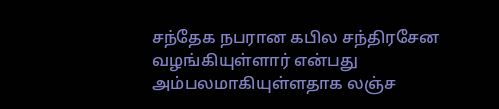சந்தேக நபரான கபில சந்திரசேன வழங்கியுள்ளார் என்பது அம்பலமாகியுள்ளதாக லஞ்ச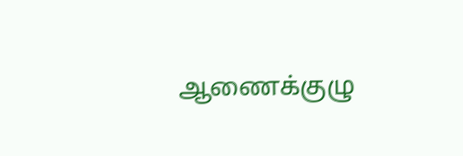ஆணைக்குழு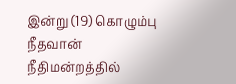இன்று (19) கொழும்பு நீதவான் நீதிமன்றத்தில்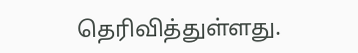தெரிவித்துள்ளது.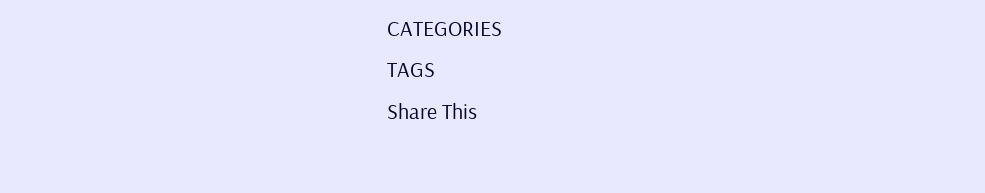CATEGORIES
TAGS
Share This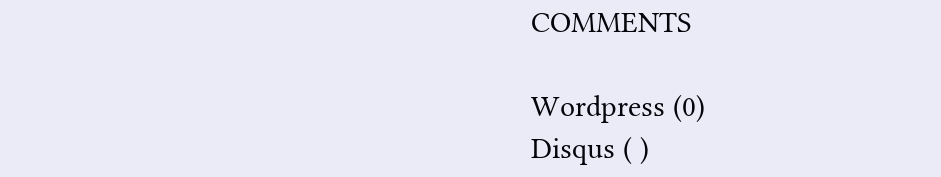COMMENTS

Wordpress (0)
Disqus ( )